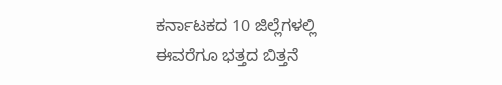ಕರ್ನಾಟಕದ 10 ಜಿಲ್ಲೆಗಳಲ್ಲಿ ಈವರೆಗೂ ಭತ್ತದ ಬಿತ್ತನೆ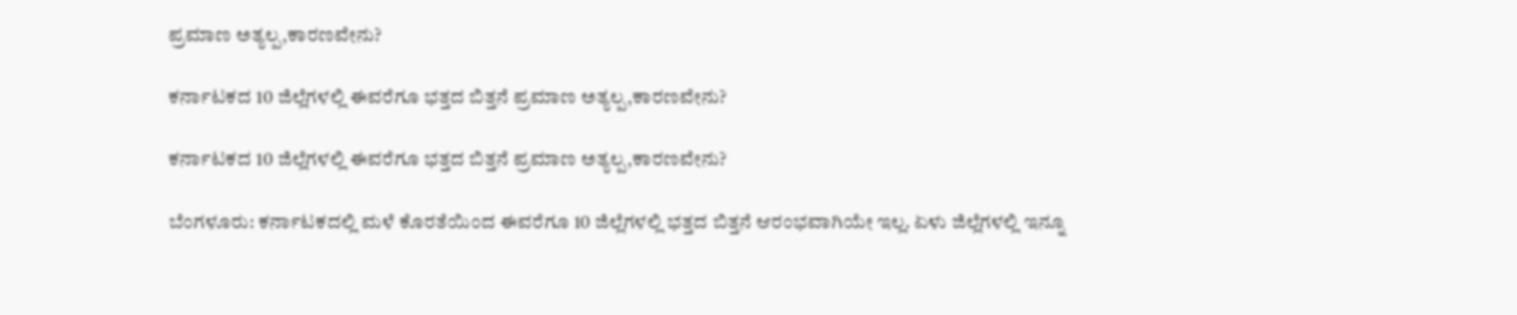ಪ್ರಮಾಣ ಅತ್ಯಲ್ಪ,ಕಾರಣವೇನು?

ಕರ್ನಾಟಕದ 10 ಜಿಲ್ಲೆಗಳಲ್ಲಿ ಈವರೆಗೂ ಭತ್ತದ ಬಿತ್ತನೆ ಪ್ರಮಾಣ ಅತ್ಯಲ್ಪ,ಕಾರಣವೇನು?

ಕರ್ನಾಟಕದ 10 ಜಿಲ್ಲೆಗಳಲ್ಲಿ ಈವರೆಗೂ ಭತ್ತದ ಬಿತ್ತನೆ ಪ್ರಮಾಣ ಅತ್ಯಲ್ಪ,ಕಾರಣವೇನು?

ಬೆಂಗಳೂರು: ಕರ್ನಾಟಕದಲ್ಲಿ ಮಳೆ ಕೊರತೆಯಿಂದ ಈವರೆಗೂ 10 ಜಿಲ್ಲೆಗಳಲ್ಲಿ ಭತ್ತದ ಬಿತ್ತನೆ ಆರಂಭವಾಗಿಯೇ ಇಲ್ಲ. ಏಳು ಜಿಲ್ಲೆಗಳಲ್ಲಿ ಇನ್ನೂ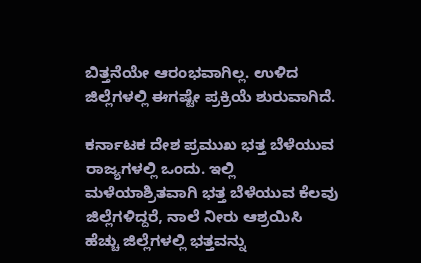ಬಿತ್ತನೆಯೇ ಆರಂಭವಾಗಿಲ್ಲ. ಉಳಿದ ಜಿಲ್ಲೆಗಳಲ್ಲಿ ಈಗಷ್ಟೇ ಪ್ರಕ್ರಿಯೆ ಶುರುವಾಗಿದೆ.

ಕರ್ನಾಟಕ ದೇಶ ಪ್ರಮುಖ ಭತ್ತ ಬೆಳೆಯುವ ರಾಜ್ಯಗಳಲ್ಲಿ ಒಂದು. ಇಲ್ಲಿ ಮಳೆಯಾಶ್ರಿತವಾಗಿ ಭತ್ತ ಬೆಳೆಯುವ ಕೆಲವು ಜಿಲ್ಲೆಗಳಿದ್ದರೆ, ನಾಲೆ ನೀರು ಆಶ್ರಯಿಸಿ ಹೆಚ್ಚು ಜಿಲ್ಲೆಗಳಲ್ಲಿ ಭತ್ತವನ್ನು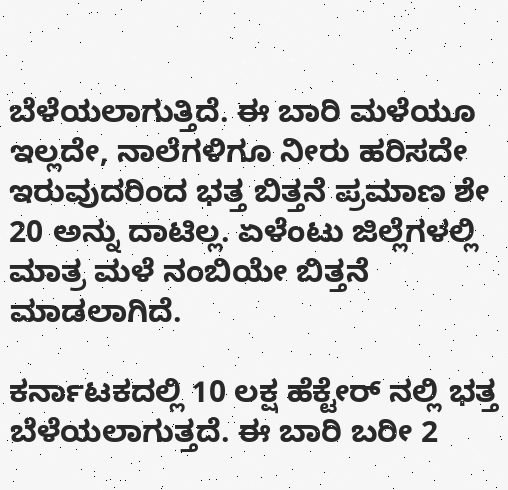ಬೆಳೆಯಲಾಗುತ್ತಿದೆ. ಈ ಬಾರಿ ಮಳೆಯೂ ಇಲ್ಲದೇ, ನಾಲೆಗಳಿಗೂ ನೀರು ಹರಿಸದೇ ಇರುವುದರಿಂದ ಭತ್ತ ಬಿತ್ತನೆ ಪ್ರಮಾಣ ಶೇ 20 ಅನ್ನು ದಾಟಿಲ್ಲ. ಏಳೆಂಟು ಜಿಲ್ಲೆಗಳಲ್ಲಿ ಮಾತ್ರ ಮಳೆ ನಂಬಿಯೇ ಬಿತ್ತನೆ ಮಾಡಲಾಗಿದೆ.

ಕರ್ನಾಟಕದಲ್ಲಿ 10 ಲಕ್ಷ ಹೆಕ್ಟೇರ್ ನಲ್ಲಿ ಭತ್ತ ಬೆಳೆಯಲಾಗುತ್ತದೆ. ಈ ಬಾರಿ ಬರೀ 2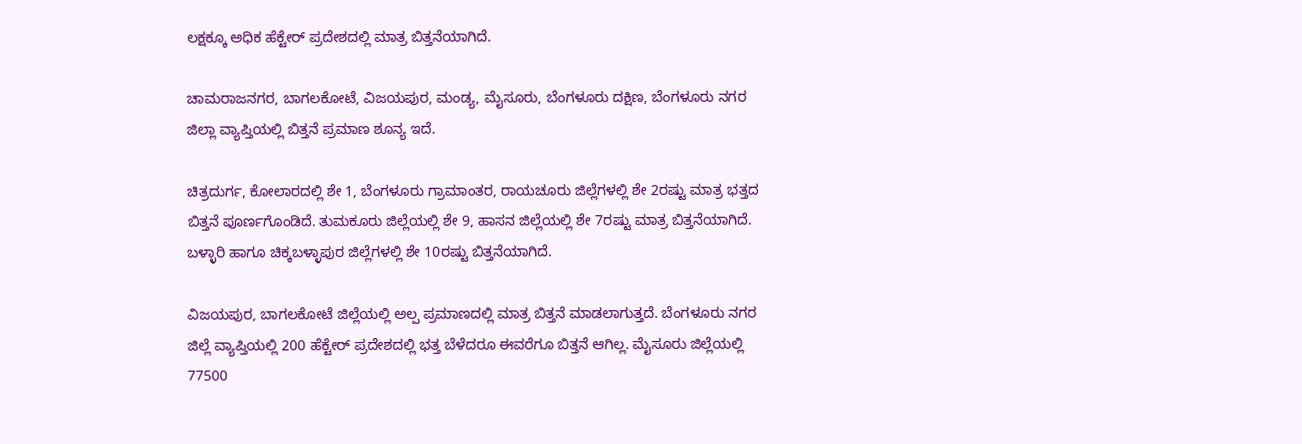ಲಕ್ಷಕ್ಕೂ ಅಧಿಕ ಹೆಕ್ಟೇರ್ ಪ್ರದೇಶದಲ್ಲಿ ಮಾತ್ರ ಬಿತ್ತನೆಯಾಗಿದೆ.

ಚಾಮರಾಜನಗರ, ಬಾಗಲಕೋಟೆ, ವಿಜಯಪುರ, ಮಂಡ್ಯ, ಮೈಸೂರು, ಬೆಂಗಳೂರು ದಕ್ಷಿಣ, ಬೆಂಗಳೂರು ನಗರ ಜಿಲ್ಲಾ ವ್ಯಾಪ್ತಿಯಲ್ಲಿ ಬಿತ್ತನೆ ಪ್ರಮಾಣ ಶೂನ್ಯ ಇದೆ.

ಚಿತ್ರದುರ್ಗ, ಕೋಲಾರದಲ್ಲಿ ಶೇ 1, ಬೆಂಗಳೂರು ಗ್ರಾಮಾಂತರ, ರಾಯಚೂರು ಜಿಲ್ಲೆಗಳಲ್ಲಿ ಶೇ 2ರಷ್ಟು ಮಾತ್ರ ಭತ್ತದ ಬಿತ್ತನೆ ಪೂರ್ಣಗೊಂಡಿದೆ. ತುಮಕೂರು ಜಿಲ್ಲೆಯಲ್ಲಿ ಶೇ 9, ಹಾಸನ ಜಿಲ್ಲೆಯಲ್ಲಿ ಶೇ 7ರಷ್ಟು ಮಾತ್ರ ಬಿತ್ತನೆಯಾಗಿದೆ. ಬಳ್ಳಾರಿ ಹಾಗೂ ಚಿಕ್ಕಬಳ್ಳಾಪುರ ಜಿಲ್ಲೆಗಳಲ್ಲಿ ಶೇ 10ರಷ್ಟು ಬಿತ್ತನೆಯಾಗಿದೆ.

ವಿಜಯಪುರ, ಬಾಗಲಕೋಟೆ ಜಿಲ್ಲೆಯಲ್ಲಿ ಅಲ್ಪ ಪ್ರಮಾಣದಲ್ಲಿ ಮಾತ್ರ ಬಿತ್ತನೆ ಮಾಡಲಾಗುತ್ತದೆ. ಬೆಂಗಳೂರು ನಗರ ಜಿಲ್ಲೆ ವ್ಯಾಪ್ತಿಯಲ್ಲಿ 200 ಹೆಕ್ಟೇರ್ ಪ್ರದೇಶದಲ್ಲಿ ಭತ್ತ ಬೆಳೆದರೂ ಈವರೆಗೂ ಬಿತ್ತನೆ ಆಗಿಲ್ಲ. ಮೈಸೂರು ಜಿಲ್ಲೆಯಲ್ಲಿ 77500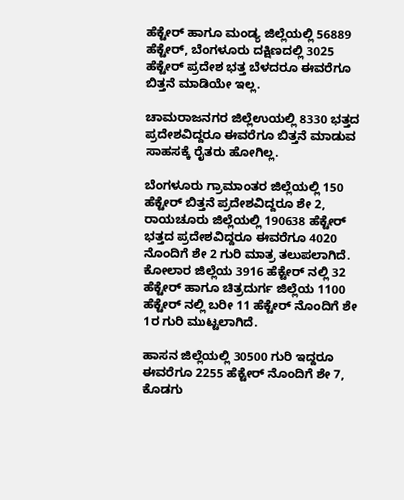ಹೆಕ್ಟೇರ್ ಹಾಗೂ ಮಂಡ್ಯ ಜಿಲ್ಲೆಯಲ್ಲಿ 56889 ಹೆಕ್ಟೇರ್‌, ಬೆಂಗಳೂರು ದಕ್ಷಿಣದಲ್ಲಿ 3025 ಹೆಕ್ಟೇರ್‌ ಪ್ರದೇಶ ಭತ್ತ ಬೆಳದರೂ ಈವರೆಗೂ ಬಿತ್ತನೆ ಮಾಡಿಯೇ ಇಲ್ಲ.

ಚಾಮರಾಜನಗರ ಜಿಲ್ಲೆಉಯಲ್ಲಿ 8330 ಭತ್ತದ ಪ್ರದೇಶವಿದ್ದರೂ ಈವರೆಗೂ ಬಿತ್ತನೆ ಮಾಡುವ ಸಾಹಸಕ್ಕೆ ರೈತರು ಹೋಗಿಲ್ಲ.

ಬೆಂಗಳೂರು ಗ್ರಾಮಾಂತರ ಜಿಲ್ಲೆಯಲ್ಲಿ 150 ಹೆಕ್ಟೇರ್‌ ಬಿತ್ತನೆ ಪ್ರದೇಶವಿದ್ದರೂ ಶೇ 2, ರಾಯಚೂರು ಜಿಲ್ಲೆಯಲ್ಲಿ 190638 ಹೆಕ್ಟೇರ್ ಭತ್ತದ ಪ್ರದೇಶವಿದ್ದರೂ ಈವರೆಗೂ 4020 ನೊಂದಿಗೆ ಶೇ 2 ಗುರಿ ಮಾತ್ರ ತಲುಪಲಾಗಿದೆ. ಕೋಲಾರ ಜಿಲ್ಲೆಯ 3916 ಹೆಕ್ಟೇರ್ ನಲ್ಲಿ 32 ಹೆಕ್ಟೇರ್‌ ಹಾಗೂ ಚಿತ್ರದುರ್ಗ ಜಿಲ್ಲೆಯ 1100 ಹೆಕ್ಟೇರ್ ನಲ್ಲಿ ಬರೀ 11 ಹೆಕ್ಟೇರ್ ನೊಂದಿಗೆ ಶೇ 1ರ ಗುರಿ ಮುಟ್ಟಲಾಗಿದೆ.

ಹಾಸನ ಜಿಲ್ಲೆಯಲ್ಲಿ 30500 ಗುರಿ ಇದ್ದರೂ ಈವರೆಗೂ 2255 ಹೆಕ್ಟೇರ್ ನೊಂದಿಗೆ ಶೇ 7, ಕೊಡಗು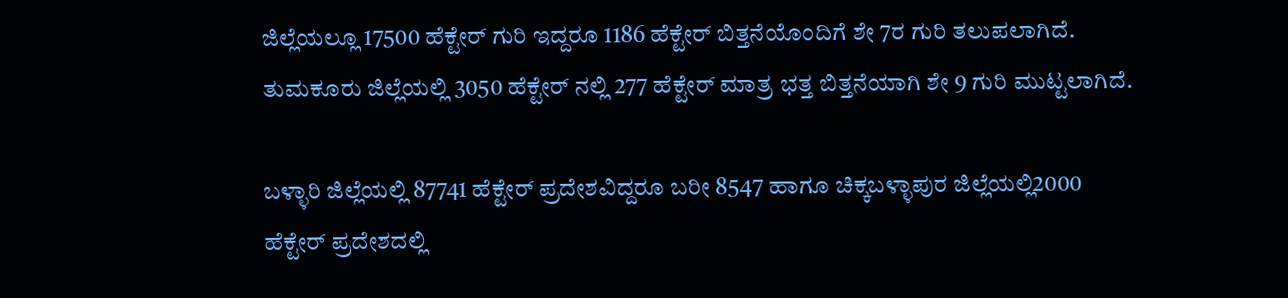ಜಿಲ್ಲೆಯಲ್ಲೂ 17500 ಹೆಕ್ಟೇರ್ ಗುರಿ ಇದ್ದರೂ 1186 ಹೆಕ್ಟೇರ್‌ ಬಿತ್ತನೆಯೊಂದಿಗೆ ಶೇ 7ರ ಗುರಿ ತಲುಪಲಾಗಿದೆ. ತುಮಕೂರು ಜಿಲ್ಲೆಯಲ್ಲಿ 3050 ಹೆಕ್ಟೇರ್ ನಲ್ಲಿ 277 ಹೆಕ್ಟೇರ್ ಮಾತ್ರ ಭತ್ತ ಬಿತ್ತನೆಯಾಗಿ ಶೇ 9 ಗುರಿ ಮುಟ್ಟಲಾಗಿದೆ.

ಬಳ್ಳಾರಿ ಜಿಲ್ಲೆಯಲ್ಲಿ 87741 ಹೆಕ್ಟೇರ್ ಪ್ರದೇಶವಿದ್ದರೂ ಬರೀ 8547 ಹಾಗೂ ಚಿಕ್ಕಬಳ್ಳಾಪುರ ಜಿಲ್ಲೆಯಲ್ಲಿ2000 ಹೆಕ್ಟೇರ್ ಪ್ರದೇಶದಲ್ಲಿ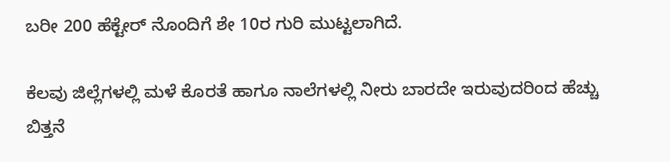ಬರೀ 200 ಹೆಕ್ಟೇರ್ ನೊಂದಿಗೆ ಶೇ 10ರ ಗುರಿ ಮುಟ್ಟಲಾಗಿದೆ.

ಕೆಲವು ಜಿಲ್ಲೆಗಳಲ್ಲಿ ಮಳೆ ಕೊರತೆ ಹಾಗೂ ನಾಲೆಗಳಲ್ಲಿ ನೀರು ಬಾರದೇ ಇರುವುದರಿಂದ ಹೆಚ್ಚು ಬಿತ್ತನೆ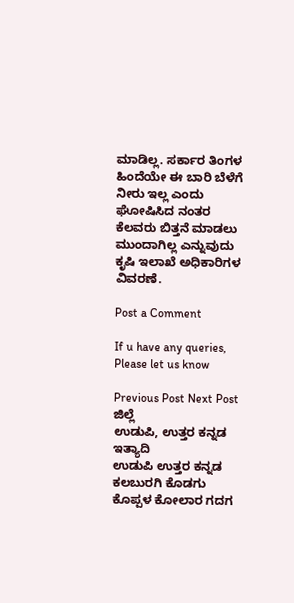ಮಾಡಿಲ್ಲ. ಸರ್ಕಾರ ತಿಂಗಳ ಹಿಂದೆಯೇ ಈ ಬಾರಿ ಬೆಳೆಗೆ ನೀರು ಇಲ್ಲ ಎಂದು ಘೋಷಿಸಿದ ನಂತರ ಕೆಲವರು ಬಿತ್ತನೆ ಮಾಡಲು ಮುಂದಾಗಿಲ್ಲ ಎನ್ನುವುದು ಕೃಷಿ ಇಲಾಖೆ ಅಧಿಕಾರಿಗಳ ವಿವರಣೆ.

Post a Comment

If u have any queries, Please let us know

Previous Post Next Post
ಜಿಲ್ಲೆ
ಉಡುಪಿ, ಉತ್ತರ ಕನ್ನಡ ಇತ್ಯಾದಿ
ಉಡುಪಿ ಉತ್ತರ ಕನ್ನಡ ಕಲಬುರಗಿ ಕೊಡಗು ಕೊಪ್ಪಳ ಕೋಲಾರ ಗದಗ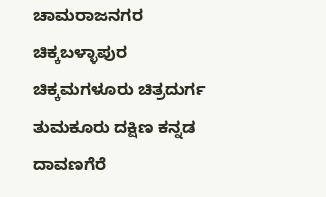ಚಾಮರಾಜನಗರ ಚಿಕ್ಕಬಳ್ಳಾಪುರ
ಚಿಕ್ಕಮಗಳೂರು ಚಿತ್ರದುರ್ಗ ತುಮಕೂರು ದಕ್ಷಿಣ ಕನ್ನಡ ದಾವಣಗೆರೆ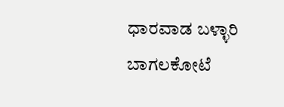ಧಾರವಾಡ ಬಳ್ಳಾರಿ ಬಾಗಲಕೋಟೆ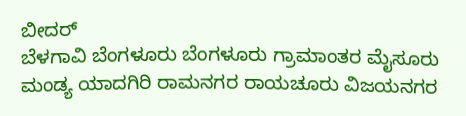ಬೀದರ್
ಬೆಳಗಾವಿ ಬೆಂಗಳೂರು ಬೆಂಗಳೂರು ಗ್ರಾಮಾಂತರ ಮೈಸೂರು ಮಂಡ್ಯ ಯಾದಗಿರಿ ರಾಮನಗರ ರಾಯಚೂರು ವಿಜಯನಗರ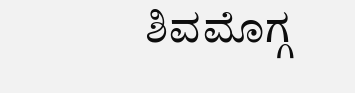ಶಿವಮೊಗ್ಗ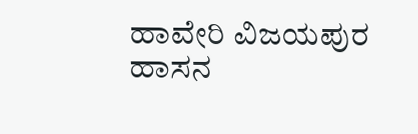ಹಾವೇರಿ ವಿಜಯಪುರ ಹಾಸನ